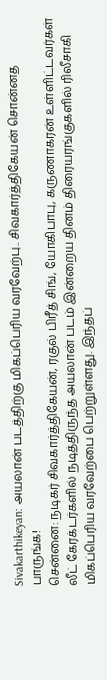Sivakarthikeyan: அயலான் படத்திற்கு மிகப்பெரிய வரவேற்பு.. சிவகார்த்திகேயன் சொன்னத பாருங்க!
சென்னை: நடிகர் சிவகார்த்திகேயன், ரகுல் பிரீத் சிங், யோகிபாபு, கருணாகரன் உள்ளிட்டவர்கள் லீட் கேரக்டர்களில் நடித்திருந்த அயலான் படம் இன்றைய தினம் திரையரங்குகளில் ரிலீசாகி மிகப்பெரிய வரவேற்பை பெற்றுள்ளது. இந்தப்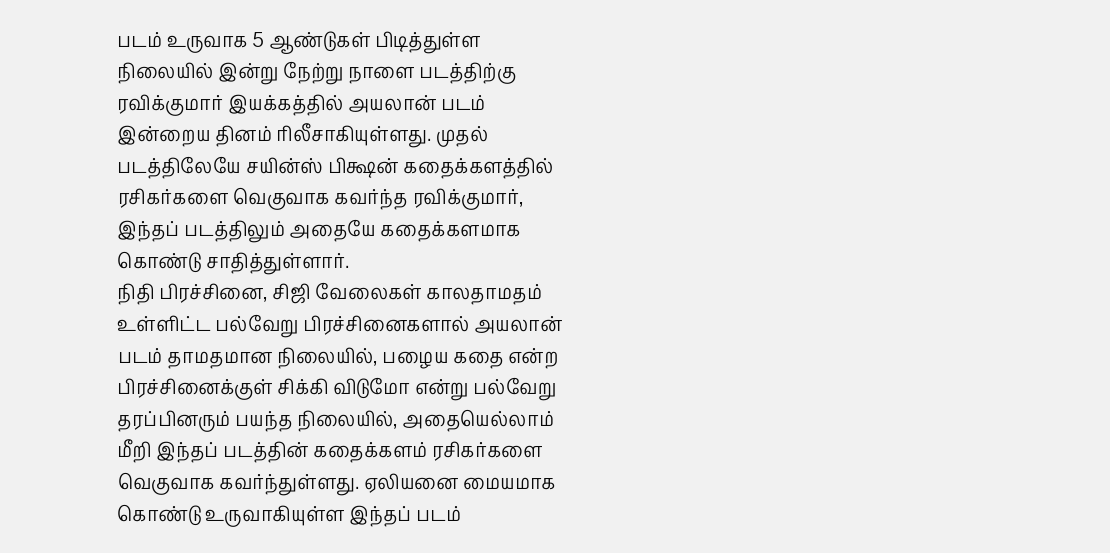படம் உருவாக 5 ஆண்டுகள் பிடித்துள்ள நிலையில் இன்று நேற்று நாளை படத்திற்கு ரவிக்குமார் இயக்கத்தில் அயலான் படம் இன்றைய தினம் ரிலீசாகியுள்ளது. முதல் படத்திலேயே சயின்ஸ் பிக்ஷன் கதைக்களத்தில் ரசிகர்களை வெகுவாக கவர்ந்த ரவிக்குமார், இந்தப் படத்திலும் அதையே கதைக்களமாக கொண்டு சாதித்துள்ளார்.
நிதி பிரச்சினை, சிஜி வேலைகள் காலதாமதம் உள்ளிட்ட பல்வேறு பிரச்சினைகளால் அயலான் படம் தாமதமான நிலையில், பழைய கதை என்ற பிரச்சினைக்குள் சிக்கி விடுமோ என்று பல்வேறு தரப்பினரும் பயந்த நிலையில், அதையெல்லாம் மீறி இந்தப் படத்தின் கதைக்களம் ரசிகர்களை வெகுவாக கவர்ந்துள்ளது. ஏலியனை மையமாக கொண்டு உருவாகியுள்ள இந்தப் படம்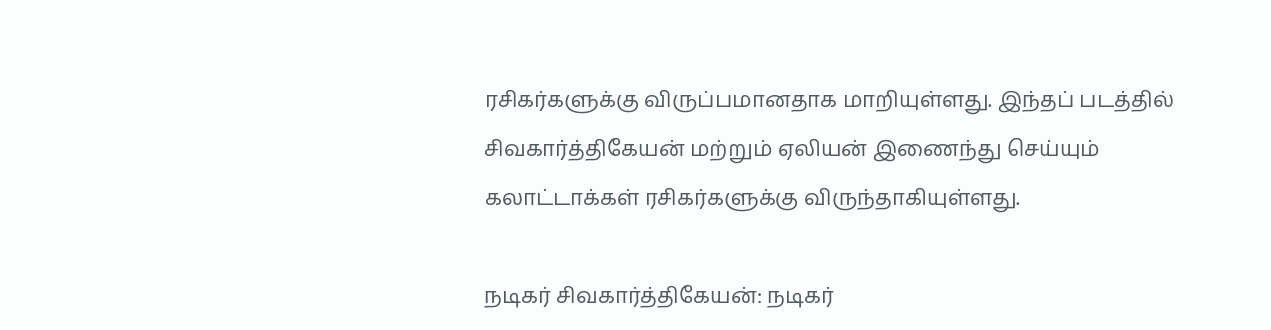ரசிகர்களுக்கு விருப்பமானதாக மாறியுள்ளது. இந்தப் படத்தில் சிவகார்த்திகேயன் மற்றும் ஏலியன் இணைந்து செய்யும் கலாட்டாக்கள் ரசிகர்களுக்கு விருந்தாகியுள்ளது.

நடிகர் சிவகார்த்திகேயன்: நடிகர்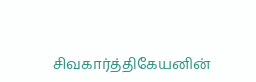சிவகார்த்திகேயனின்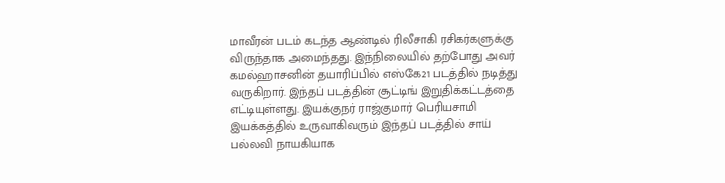மாவீரன் படம் கடந்த ஆண்டில் ரிலீசாகி ரசிகர்களுக்கு விருந்தாக அமைந்தது. இந்நிலையில் தற்போது அவர் கமல்ஹாசனின் தயாரிப்பில் எஸ்கே21 படத்தில் நடித்து வருகிறார். இந்தப் படத்தின் சூட்டிங் இறுதிக்கட்டத்தை எட்டியுள்ளது. இயக்குநர் ராஜ்குமார் பெரியசாமி இயக்கத்தில் உருவாகிவரும் இந்தப் படத்தில் சாய் பல்லவி நாயகியாக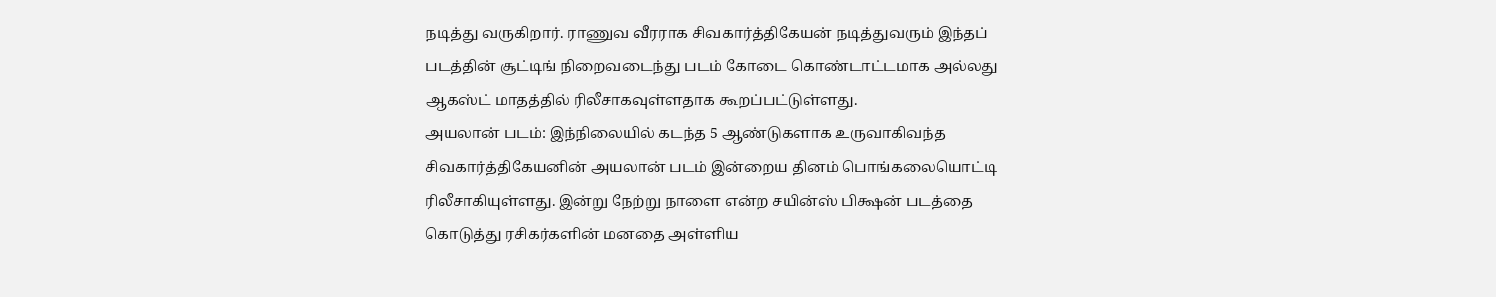நடித்து வருகிறார். ராணுவ வீரராக சிவகார்த்திகேயன் நடித்துவரும் இந்தப் படத்தின் சூட்டிங் நிறைவடைந்து படம் கோடை கொண்டாட்டமாக அல்லது ஆகஸ்ட் மாதத்தில் ரிலீசாகவுள்ளதாக கூறப்பட்டுள்ளது.
அயலான் படம்: இந்நிலையில் கடந்த 5 ஆண்டுகளாக உருவாகிவந்த சிவகார்த்திகேயனின் அயலான் படம் இன்றைய தினம் பொங்கலையொட்டி ரிலீசாகியுள்ளது. இன்று நேற்று நாளை என்ற சயின்ஸ் பிக்ஷன் படத்தை கொடுத்து ரசிகர்களின் மனதை அள்ளிய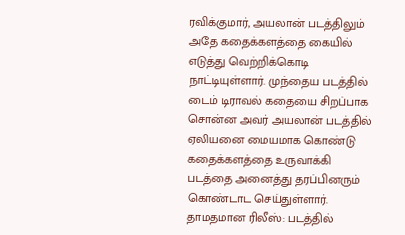ரவிக்குமார், அயலான் படத்திலும் அதே கதைக்களத்தை கையில் எடுத்து வெற்றிக்கொடி நாட்டியுள்ளார். முந்தைய படத்தில் டைம் டிராவல் கதையை சிறப்பாக சொன்ன அவர் அயலான் படத்தில் ஏலியனை மையமாக கொண்டு கதைக்களத்தை உருவாக்கி படத்தை அனைத்து தரப்பினரும் கொண்டாட செய்துள்ளார்.
தாமதமான ரிலீஸ்: படத்தில்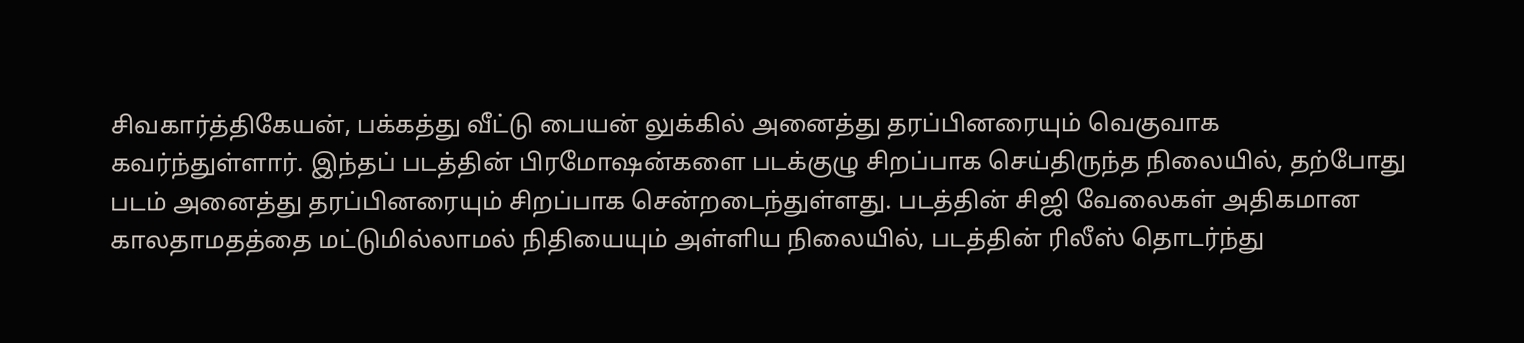சிவகார்த்திகேயன், பக்கத்து வீட்டு பையன் லுக்கில் அனைத்து தரப்பினரையும் வெகுவாக கவர்ந்துள்ளார். இந்தப் படத்தின் பிரமோஷன்களை படக்குழு சிறப்பாக செய்திருந்த நிலையில், தற்போது படம் அனைத்து தரப்பினரையும் சிறப்பாக சென்றடைந்துள்ளது. படத்தின் சிஜி வேலைகள் அதிகமான காலதாமதத்தை மட்டுமில்லாமல் நிதியையும் அள்ளிய நிலையில், படத்தின் ரிலீஸ் தொடர்ந்து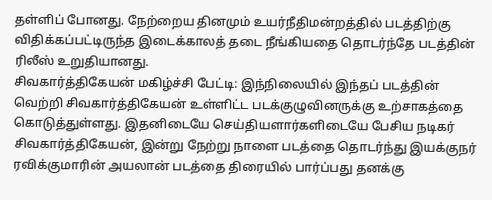தள்ளிப் போனது. நேற்றைய தினமும் உயர்நீதிமன்றத்தில் படத்திற்கு விதிக்கப்பட்டிருந்த இடைக்காலத் தடை நீங்கியதை தொடர்ந்தே படத்தின் ரிலீஸ் உறுதியானது.
சிவகார்த்திகேயன் மகிழ்ச்சி பேட்டி: இந்நிலையில் இந்தப் படத்தின் வெற்றி சிவகார்த்திகேயன் உள்ளிட்ட படக்குழுவினருக்கு உற்சாகத்தை கொடுத்துள்ளது. இதனிடையே செய்தியளார்களிடையே பேசிய நடிகர் சிவகார்த்திகேயன், இன்று நேற்று நாளை படத்தை தொடர்ந்து இயக்குநர் ரவிக்குமாரின் அயலான் படத்தை திரையில் பார்ப்பது தனக்கு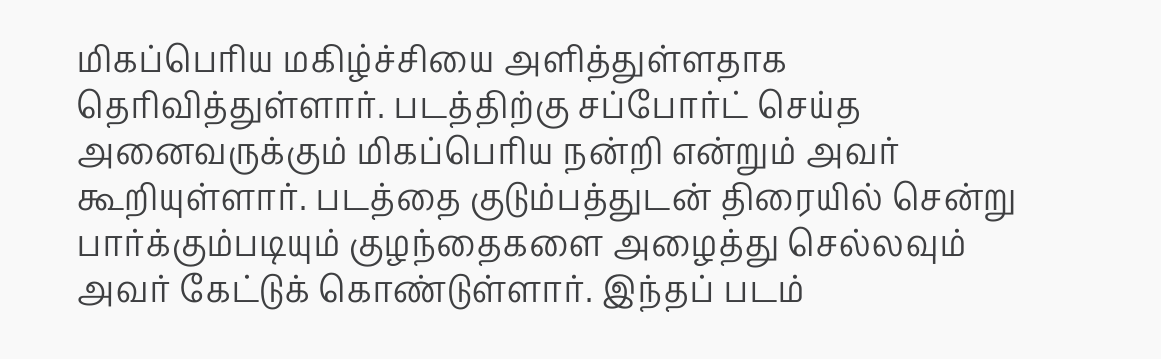மிகப்பெரிய மகிழ்ச்சியை அளித்துள்ளதாக தெரிவித்துள்ளார். படத்திற்கு சப்போர்ட் செய்த அனைவருக்கும் மிகப்பெரிய நன்றி என்றும் அவர் கூறியுள்ளார். படத்தை குடும்பத்துடன் திரையில் சென்று பார்க்கும்படியும் குழந்தைகளை அழைத்து செல்லவும் அவர் கேட்டுக் கொண்டுள்ளார். இந்தப் படம்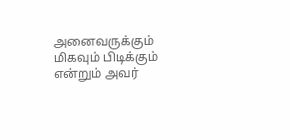அனைவருக்கும் மிகவும் பிடிக்கும் என்றும் அவர்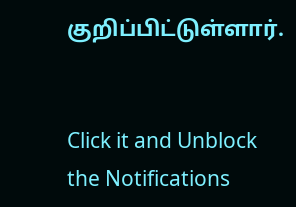குறிப்பிட்டுள்ளார்.


Click it and Unblock the Notifications